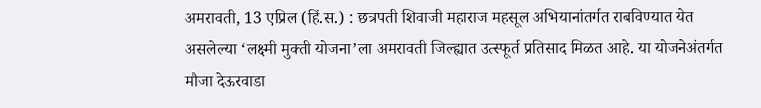अमरावती, 13 एप्रिल (हिं.स.) : छत्रपती शिवाजी महाराज महसूल अभियानांतर्गत राबविण्यात येत असलेल्या ‘लक्ष्मी मुक्ती योजना’ला अमरावती जिल्ह्यात उत्स्फूर्त प्रतिसाद मिळत आहे. या योजनेअंतर्गत मौजा देऊरवाडा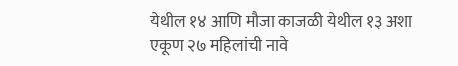येथील १४ आणि मौजा काजळी येथील १३ अशा एकूण २७ महिलांची नावे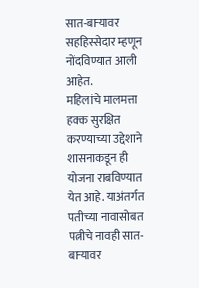सात-बाऱ्यावर सहहिस्सेदार म्हणून नोंदविण्यात आली आहेत.
महिलांचे मालमत्ता हक्क सुरक्षित करण्याच्या उद्देशाने शासनाकडून ही योजना राबविण्यात येत आहे. याअंतर्गत पतीच्या नावासोबत पत्नीचे नावही सात-बाऱ्यावर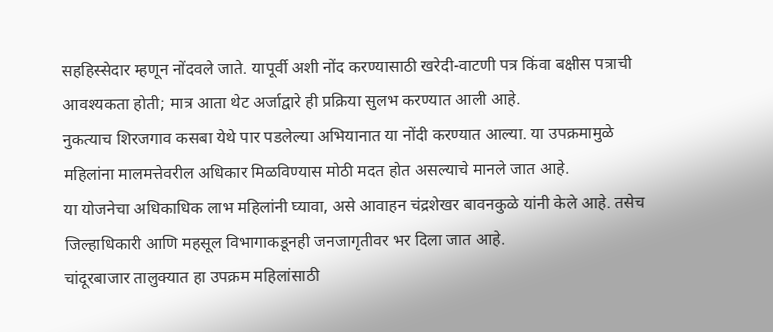सहहिस्सेदार म्हणून नोंदवले जाते. यापूर्वी अशी नोंद करण्यासाठी खरेदी-वाटणी पत्र किंवा बक्षीस पत्राची आवश्यकता होती; मात्र आता थेट अर्जाद्वारे ही प्रक्रिया सुलभ करण्यात आली आहे.
नुकत्याच शिरजगाव कसबा येथे पार पडलेल्या अभियानात या नोंदी करण्यात आल्या. या उपक्रमामुळे महिलांना मालमत्तेवरील अधिकार मिळविण्यास मोठी मदत होत असल्याचे मानले जात आहे.
या योजनेचा अधिकाधिक लाभ महिलांनी घ्यावा, असे आवाहन चंद्रशेखर बावनकुळे यांनी केले आहे. तसेच जिल्हाधिकारी आणि महसूल विभागाकडूनही जनजागृतीवर भर दिला जात आहे.
चांदूरबाजार तालुक्यात हा उपक्रम महिलांसाठी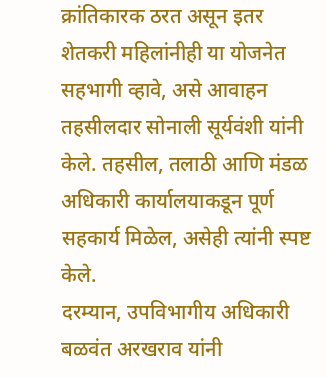क्रांतिकारक ठरत असून इतर शेतकरी महिलांनीही या योजनेत सहभागी व्हावे, असे आवाहन तहसीलदार सोनाली सूर्यवंशी यांनी केले. तहसील, तलाठी आणि मंडळ अधिकारी कार्यालयाकडून पूर्ण सहकार्य मिळेल, असेही त्यांनी स्पष्ट केले.
दरम्यान, उपविभागीय अधिकारी बळवंत अरखराव यांनी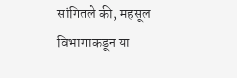सांगितले की, महसूल विभागाकडून या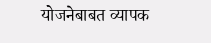योजनेबाबत व्यापक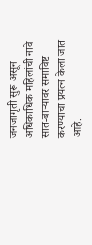जनजागृती सुरू असून अधिकाधिक महिलांची नावे सात-बाऱ्यावर समाविष्ट करण्याचा प्रयत्न केला जात आहे.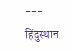---
हिंदुस्थान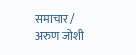समाचार / अरुण जोशी